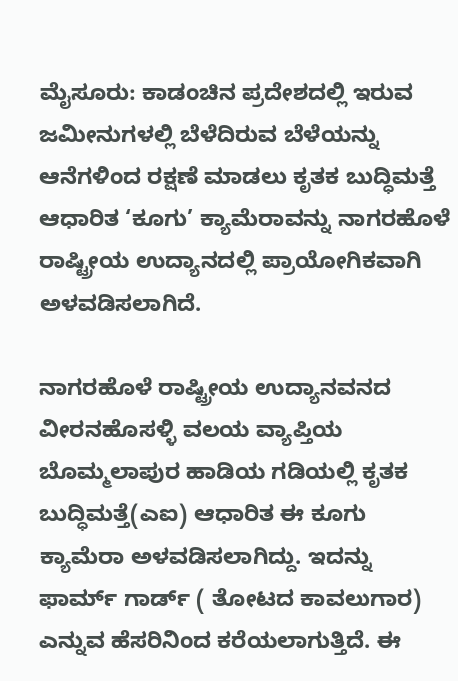ಮೈಸೂರು: ಕಾಡಂಚಿನ ಪ್ರದೇಶದಲ್ಲಿ ಇರುವ ಜಮೀನುಗಳಲ್ಲಿ ಬೆಳೆದಿರುವ ಬೆಳೆಯನ್ನು ಆನೆಗಳಿಂದ ರಕ್ಷಣೆ ಮಾಡಲು ಕೃತಕ ಬುದ್ಧಿಮತ್ತೆ ಆಧಾರಿತ ‘ಕೂಗು’ ಕ್ಯಾಮೆರಾವನ್ನು ನಾಗರಹೊಳೆ ರಾಷ್ಟ್ರೀಯ ಉದ್ಯಾನದಲ್ಲಿ ಪ್ರಾಯೋಗಿಕವಾಗಿ ಅಳವಡಿಸಲಾಗಿದೆ.

ನಾಗರಹೊಳೆ ರಾಷ್ಟ್ರೀಯ ಉದ್ಯಾನವನದ ವೀರನಹೊಸಳ್ಳಿ ವಲಯ ವ್ಯಾಪ್ತಿಯ ಬೊಮ್ಮಲಾಪುರ ಹಾಡಿಯ ಗಡಿಯಲ್ಲಿ ಕೃತಕ ಬುದ್ಧಿಮತ್ತೆ(ಎಐ) ಆಧಾರಿತ ಈ ಕೂಗು ಕ್ಯಾಮೆರಾ ಅಳವಡಿಸಲಾಗಿದ್ದು. ಇದನ್ನು ಫಾರ್ಮ್ ಗಾರ್ಡ್ ( ತೋಟದ ಕಾವಲುಗಾರ) ಎನ್ನುವ ಹೆಸರಿನಿಂದ ಕರೆಯಲಾಗುತ್ತಿದೆ. ಈ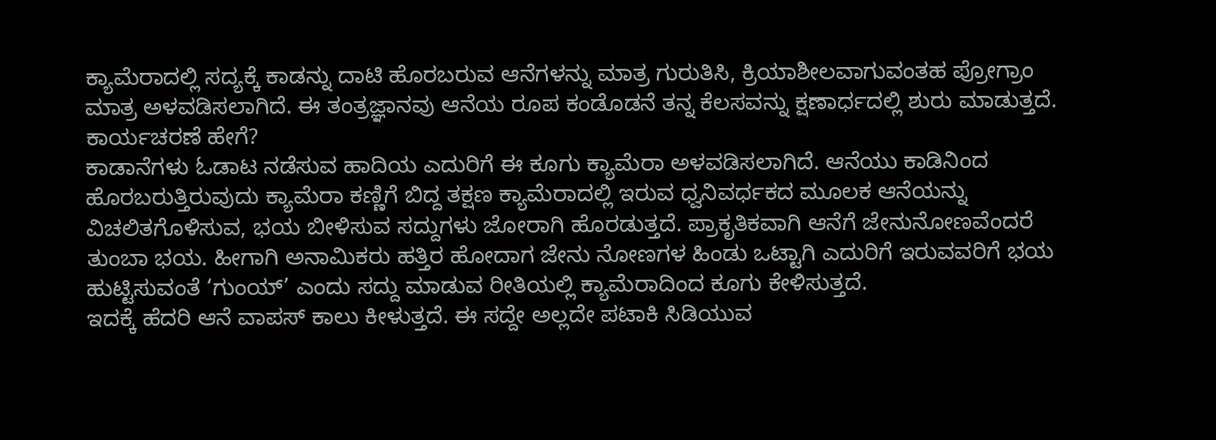ಕ್ಯಾಮೆರಾದಲ್ಲಿ ಸದ್ಯಕ್ಕೆ ಕಾಡನ್ನು ದಾಟಿ ಹೊರಬರುವ ಆನೆಗಳನ್ನು ಮಾತ್ರ ಗುರುತಿಸಿ, ಕ್ರಿಯಾಶೀಲವಾಗುವಂತಹ ಪ್ರೋಗ್ರಾಂ ಮಾತ್ರ ಅಳವಡಿಸಲಾಗಿದೆ. ಈ ತಂತ್ರಜ್ಞಾನವು ಆನೆಯ ರೂಪ ಕಂಡೊಡನೆ ತನ್ನ ಕೆಲಸವನ್ನು ಕ್ಷಣಾರ್ಧದಲ್ಲಿ ಶುರು ಮಾಡುತ್ತದೆ.
ಕಾರ್ಯಚರಣೆ ಹೇಗೆ?
ಕಾಡಾನೆಗಳು ಓಡಾಟ ನಡೆಸುವ ಹಾದಿಯ ಎದುರಿಗೆ ಈ ಕೂಗು ಕ್ಯಾಮೆರಾ ಅಳವಡಿಸಲಾಗಿದೆ. ಆನೆಯು ಕಾಡಿನಿಂದ ಹೊರಬರುತ್ತಿರುವುದು ಕ್ಯಾಮೆರಾ ಕಣ್ಣಿಗೆ ಬಿದ್ದ ತಕ್ಷಣ ಕ್ಯಾಮೆರಾದಲ್ಲಿ ಇರುವ ಧ್ವನಿವರ್ಧಕದ ಮೂಲಕ ಆನೆಯನ್ನು ವಿಚಲಿತಗೊಳಿಸುವ, ಭಯ ಬೀಳಿಸುವ ಸದ್ದುಗಳು ಜೋರಾಗಿ ಹೊರಡುತ್ತದೆ. ಪ್ರಾಕೃತಿಕವಾಗಿ ಆನೆಗೆ ಜೇನುನೋಣವೆಂದರೆ ತುಂಬಾ ಭಯ. ಹೀಗಾಗಿ ಅನಾಮಿಕರು ಹತ್ತಿರ ಹೋದಾಗ ಜೇನು ನೋಣಗಳ ಹಿಂಡು ಒಟ್ಟಾಗಿ ಎದುರಿಗೆ ಇರುವವರಿಗೆ ಭಯ ಹುಟ್ಟಿಸುವಂತೆ ‘ಗುಂಯ್’ ಎಂದು ಸದ್ದು ಮಾಡುವ ರೀತಿಯಲ್ಲಿ ಕ್ಯಾಮೆರಾದಿಂದ ಕೂಗು ಕೇಳಿಸುತ್ತದೆ.
ಇದಕ್ಕೆ ಹೆದರಿ ಆನೆ ವಾಪಸ್ ಕಾಲು ಕೀಳುತ್ತದೆ. ಈ ಸದ್ದೇ ಅಲ್ಲದೇ ಪಟಾಕಿ ಸಿಡಿಯುವ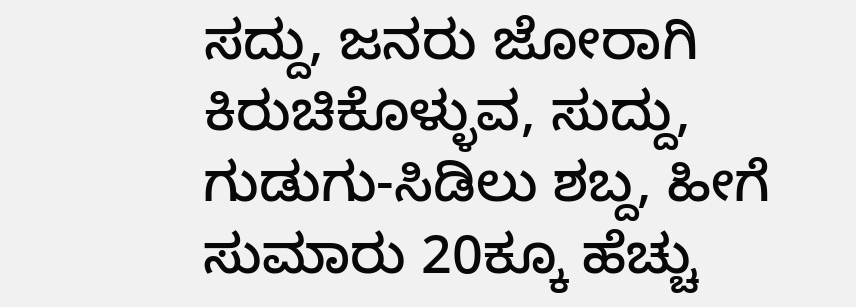ಸದ್ದು, ಜನರು ಜೋರಾಗಿ ಕಿರುಚಿಕೊಳ್ಳುವ, ಸುದ್ದು, ಗುಡುಗು-ಸಿಡಿಲು ಶಬ್ದ, ಹೀಗೆ ಸುಮಾರು 20ಕ್ಕೂ ಹೆಚ್ಚು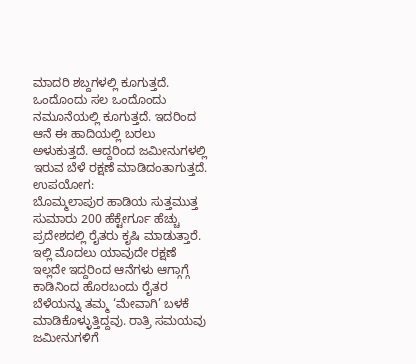ಮಾದರಿ ಶಬ್ದಗಳಲ್ಲಿ ಕೂಗುತ್ತದೆ. ಒಂದೊಂದು ಸಲ ಒಂದೊಂದು ನಮೂನೆಯಲ್ಲಿ ಕೂಗುತ್ತದೆ. ಇದರಿಂದ ಆನೆ ಈ ಹಾದಿಯಲ್ಲಿ ಬರಲು ಅಳುಕುತ್ತದೆ. ಆದ್ದರಿಂದ ಜಮೀನುಗಳಲ್ಲಿ ಇರುವ ಬೆಳೆ ರಕ್ಷಣೆ ಮಾಡಿದಂತಾಗುತ್ತದೆ.
ಉಪಯೋಗ:
ಬೊಮ್ಮಲಾಪುರ ಹಾಡಿಯ ಸುತ್ತಮುತ್ತ ಸುಮಾರು 200 ಹೆಕ್ಟೇರ್ಗೂ ಹೆಚ್ಚು ಪ್ರದೇಶದಲ್ಲಿ ರೈತರು ಕೃಷಿ ಮಾಡುತ್ತಾರೆ. ಇಲ್ಲಿ ಮೊದಲು ಯಾವುದೇ ರಕ್ಷಣೆ ಇಲ್ಲದೇ ಇದ್ದರಿಂದ ಆನೆಗಳು ಆಗ್ಗಾಗ್ಗೆ ಕಾಡಿನಿಂದ ಹೊರಬಂದು ರೈತರ ಬೆಳೆಯನ್ನು ತಮ್ಮ ‘ಮೇವಾಗಿ’ ಬಳಕೆ ಮಾಡಿಕೊಳ್ಳುತ್ತಿದ್ದವು. ರಾತ್ರಿ ಸಮಯವು ಜಮೀನುಗಳಿಗೆ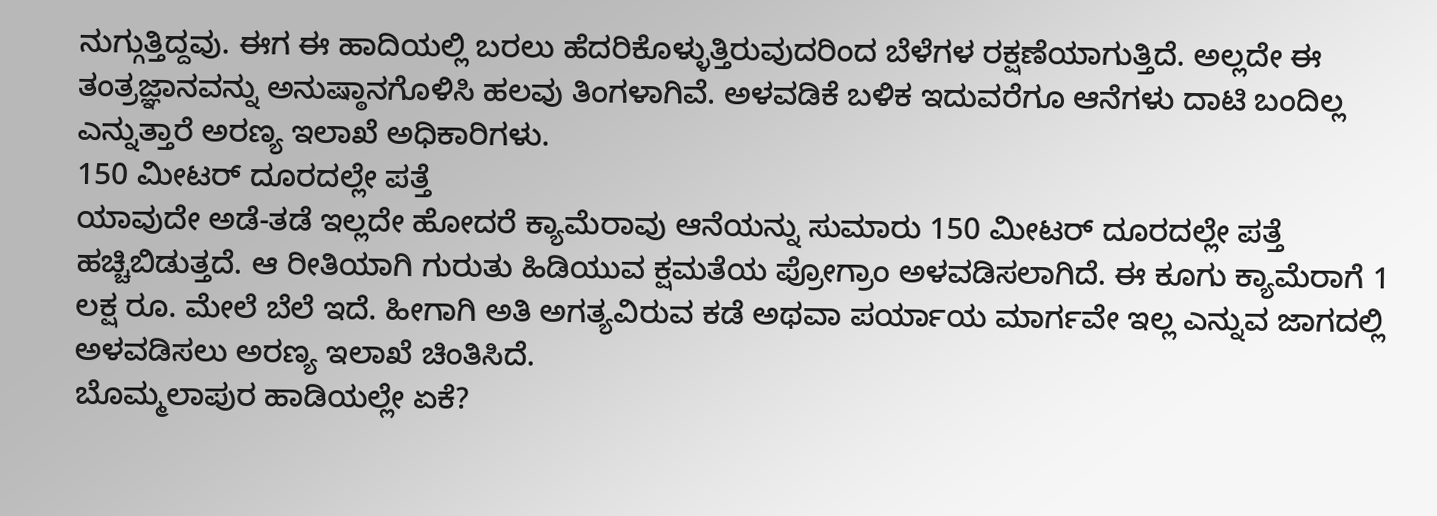ನುಗ್ಗುತ್ತಿದ್ದವು. ಈಗ ಈ ಹಾದಿಯಲ್ಲಿ ಬರಲು ಹೆದರಿಕೊಳ್ಳುತ್ತಿರುವುದರಿಂದ ಬೆಳೆಗಳ ರಕ್ಷಣೆಯಾಗುತ್ತಿದೆ. ಅಲ್ಲದೇ ಈ ತಂತ್ರಜ್ಞಾನವನ್ನು ಅನುಷ್ಠಾನಗೊಳಿಸಿ ಹಲವು ತಿಂಗಳಾಗಿವೆ. ಅಳವಡಿಕೆ ಬಳಿಕ ಇದುವರೆಗೂ ಆನೆಗಳು ದಾಟಿ ಬಂದಿಲ್ಲ ಎನ್ನುತ್ತಾರೆ ಅರಣ್ಯ ಇಲಾಖೆ ಅಧಿಕಾರಿಗಳು.
150 ಮೀಟರ್ ದೂರದಲ್ಲೇ ಪತ್ತೆ
ಯಾವುದೇ ಅಡೆ-ತಡೆ ಇಲ್ಲದೇ ಹೋದರೆ ಕ್ಯಾಮೆರಾವು ಆನೆಯನ್ನು ಸುಮಾರು 150 ಮೀಟರ್ ದೂರದಲ್ಲೇ ಪತ್ತೆ ಹಚ್ಚಿಬಿಡುತ್ತದೆ. ಆ ರೀತಿಯಾಗಿ ಗುರುತು ಹಿಡಿಯುವ ಕ್ಷಮತೆಯ ಪ್ರೋಗ್ರಾಂ ಅಳವಡಿಸಲಾಗಿದೆ. ಈ ಕೂಗು ಕ್ಯಾಮೆರಾಗೆ 1 ಲಕ್ಷ ರೂ. ಮೇಲೆ ಬೆಲೆ ಇದೆ. ಹೀಗಾಗಿ ಅತಿ ಅಗತ್ಯವಿರುವ ಕಡೆ ಅಥವಾ ಪರ್ಯಾಯ ಮಾರ್ಗವೇ ಇಲ್ಲ ಎನ್ನುವ ಜಾಗದಲ್ಲಿ ಅಳವಡಿಸಲು ಅರಣ್ಯ ಇಲಾಖೆ ಚಿಂತಿಸಿದೆ.
ಬೊಮ್ಮಲಾಪುರ ಹಾಡಿಯಲ್ಲೇ ಏಕೆ?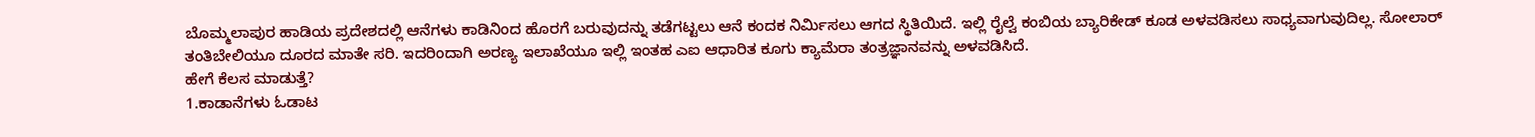ಬೊಮ್ಮಲಾಪುರ ಹಾಡಿಯ ಪ್ರದೇಶದಲ್ಲಿ ಆನೆಗಳು ಕಾಡಿನಿಂದ ಹೊರಗೆ ಬರುವುದನ್ನು ತಡೆಗಟ್ಟಲು ಆನೆ ಕಂದಕ ನಿರ್ಮಿಸಲು ಆಗದ ಸ್ಥಿತಿಯಿದೆ. ಇಲ್ಲಿ ರೈಲ್ವೆ ಕಂಬಿಯ ಬ್ಯಾರಿಕೇಡ್ ಕೂಡ ಅಳವಡಿಸಲು ಸಾಧ್ಯವಾಗುವುದಿಲ್ಲ. ಸೋಲಾರ್ ತಂತಿಬೇಲಿಯೂ ದೂರದ ಮಾತೇ ಸರಿ. ಇದರಿಂದಾಗಿ ಅರಣ್ಯ ಇಲಾಖೆಯೂ ಇಲ್ಲಿ ಇಂತಹ ಎಐ ಆಧಾರಿತ ಕೂಗು ಕ್ಯಾಮೆರಾ ತಂತ್ರಜ್ಞಾನವನ್ನು ಅಳವಡಿಸಿದೆ.
ಹೇಗೆ ಕೆಲಸ ಮಾಡುತ್ತೆ?
1.ಕಾಡಾನೆಗಳು ಓಡಾಟ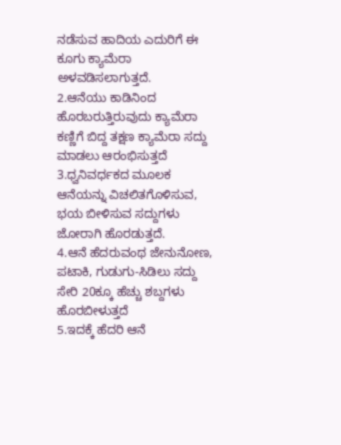ನಡೆಸುವ ಹಾದಿಯ ಎದುರಿಗೆ ಈ ಕೂಗು ಕ್ಯಾಮೆರಾ ಅಳವಡಿಸಲಾಗುತ್ತದೆ.
2.ಆನೆಯು ಕಾಡಿನಿಂದ ಹೊರಬರುತ್ತಿರುವುದು ಕ್ಯಾಮೆರಾ ಕಣ್ಣಿಗೆ ಬಿದ್ದ ತಕ್ಷಣ ಕ್ಯಾಮೆರಾ ಸದ್ದು ಮಾಡಲು ಆರಂಭಿಸುತ್ತದೆ
3.ಧ್ವನಿವರ್ಧಕದ ಮೂಲಕ ಆನೆಯನ್ನು ವಿಚಲಿತಗೊಳಿಸುವ, ಭಯ ಬೀಳಿಸುವ ಸದ್ದುಗಳು ಜೋರಾಗಿ ಹೊರಡುತ್ತದೆ.
4.ಆನೆ ಹೆದರುವಂಥ ಜೇನುನೋಣ, ಪಟಾಕಿ, ಗುಡುಗು-ಸಿಡಿಲು ಸದ್ದು ಸೇರಿ 20ಕ್ಕೂ ಹೆಚ್ಚು ಶಬ್ದಗಳು ಹೊರಬೀಳುತ್ತದೆ
5.ಇದಕ್ಕೆ ಹೆದರಿ ಆನೆ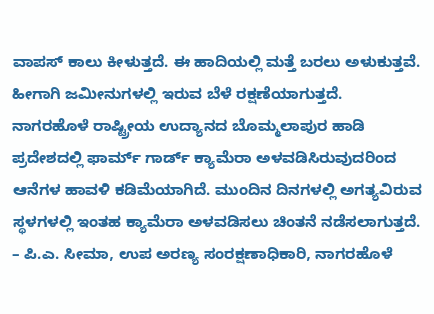ವಾಪಸ್ ಕಾಲು ಕೀಳುತ್ತದೆ. ಈ ಹಾದಿಯಲ್ಲಿ ಮತ್ತೆ ಬರಲು ಅಳುಕುತ್ತವೆ. ಹೀಗಾಗಿ ಜಮೀನುಗಳಲ್ಲಿ ಇರುವ ಬೆಳೆ ರಕ್ಷಣೆಯಾಗುತ್ತದೆ.
ನಾಗರಹೊಳೆ ರಾಷ್ಟ್ರೀಯ ಉದ್ಯಾನದ ಬೊಮ್ಮಲಾಪುರ ಹಾಡಿ ಪ್ರದೇಶದಲ್ಲಿ ಫಾರ್ಮ್ ಗಾರ್ಡ್ ಕ್ಯಾಮೆರಾ ಅಳವಡಿಸಿರುವುದರಿಂದ ಆನೆಗಳ ಹಾವಳಿ ಕಡಿಮೆಯಾಗಿದೆ. ಮುಂದಿನ ದಿನಗಳಲ್ಲಿ ಅಗತ್ಯವಿರುವ ಸ್ಥಳಗಳಲ್ಲಿ ಇಂತಹ ಕ್ಯಾಮೆರಾ ಅಳವಡಿಸಲು ಚಿಂತನೆ ನಡೆಸಲಾಗುತ್ತದೆ. – ಪಿ.ಎ. ಸೀಮಾ, ಉಪ ಅರಣ್ಯ ಸಂರಕ್ಷಣಾಧಿಕಾರಿ, ನಾಗರಹೊಳೆ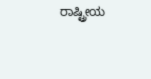ರಾಷ್ಟ್ರೀಯ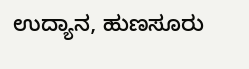ಉದ್ಯಾನ, ಹುಣಸೂರು